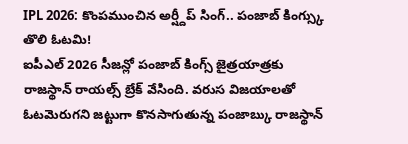IPL 2026: కొంపముంచిన అర్ష్దీప్ సింగ్.. పంజాబ్ కింగ్స్కు తొలి ఓటమి!
ఐపీఎల్ 2026 సీజన్లో పంజాబ్ కింగ్స్ జైత్రయాత్రకు రాజస్థాన్ రాయల్స్ బ్రేక్ వేసింది. వరుస విజయాలతో ఓటమెరుగని జట్టుగా కొనసాగుతున్న పంజాబ్కు రాజస్థాన్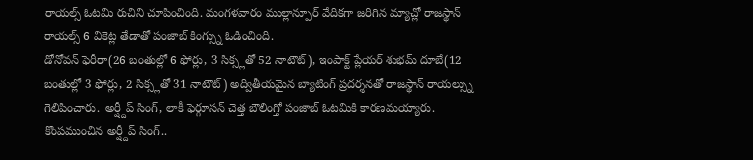రాయల్స్ ఓటమి రుచిని చూపించింది. మంగళవారం ముల్లాన్పూర్ వేదికగా జరిగిన మ్యాచ్లో రాజస్థాన్ రాయల్స్ 6 వికెట్ల తేడాతో పంజాబ్ కింగ్స్ను ఓడించింది.
డోనోవన్ ఫెరీరా(26 బంతుల్లో 6 ఫోర్లు, 3 సిక్స్లతో 52 నాటౌట్), ఇంపాక్ట్ ప్లేయర్ శుభమ్ దూబే(12 బంతుల్లో 3 ఫోర్లు, 2 సిక్స్లతో 31 నాటౌట్) అద్వితీయమైన బ్యాటింగ్ ప్రదర్శనతో రాజస్థాన్ రాయల్స్ను గెలిపించారు. అర్ష్దీప్ సింగ్, లాకీ ఫెర్గూసన్ చెత్త బౌలింగ్తో పంజాబ్ ఓటమికి కారణమయ్యారు.
కొంపముంచిన అర్ష్దీప్ సింగ్..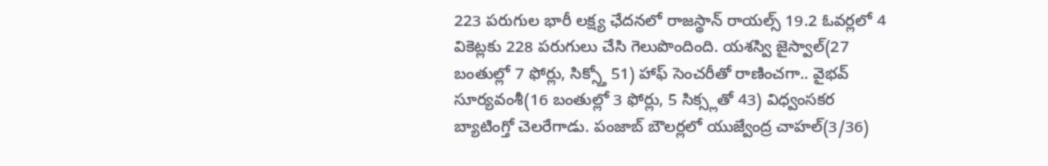223 పరుగుల భారీ లక్ష్య ఛేదనలో రాజస్థాన్ రాయల్స్ 19.2 ఓవర్లలో 4 వికెట్లకు 228 పరుగులు చేసి గెలుపొందింది. యశస్వి జైస్వాల్(27 బంతుల్లో 7 ఫోర్లు, సిక్స్తో 51) హాఫ్ సెంచరీతో రాణించగా.. వైభవ్ సూర్యవంశీ(16 బంతుల్లో 3 ఫోర్లు, 5 సిక్స్లతో 43) విధ్వంసకర బ్యాటింగ్తో చెలరేగాడు. పంజాబ్ బౌలర్లలో యుజ్వేంద్ర చాహల్(3/36)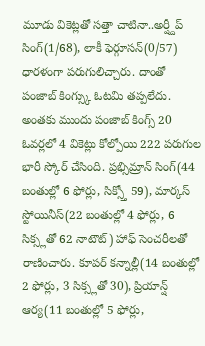మూడు వికెట్లతో సత్తా చాటినా..అర్ష్దీప్ సింగ్(1/68), లాకీ ఫెర్గూసన్(0/57) ధారళంగా పరుగులిచ్చారు. దాంతో పంజాబ్ కింగ్స్కు ఓటమి తప్పలేదు.
అంతకు ముందు పంజాబ్ కింగ్స్ 20 ఓవర్లలో 4 వికెట్లు కోల్పోయి 222 పరుగుల భారీ స్కోర్ చేసింది. ప్రభ్సిమ్రాన్ సింగ్(44 బంతుల్లో 6 ఫోర్లు, సిక్స్తో 59), మార్కస్ స్టోయినీస్(22 బంతుల్లో 4 ఫోర్లు, 6 సిక్స్లతో 62 నాటౌట్) హాఫ్ సెంచరీలతో రాణించారు. కూపర్ కన్నాల్లీ(14 బంతుల్లో 2 ఫోర్లు, 3 సిక్స్లతో 30), ప్రియాన్ష్ ఆర్య(11 బంతుల్లో 5 ఫోర్లు,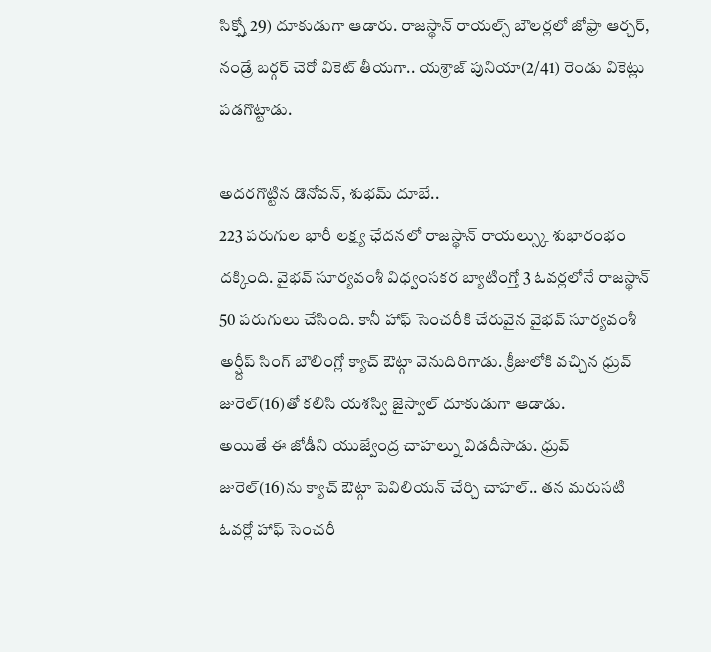సిక్స్తో 29) దూకుడుగా ఆడారు. రాజస్థాన్ రాయల్స్ బౌలర్లలో జోఫ్రా ఆర్చర్, నండ్రే బర్గర్ చెరో వికెట్ తీయగా.. యశ్రాజ్ పునియా(2/41) రెండు వికెట్లు పడగొట్టాడు.

అదరగొట్టిన డొనోవన్, శుభమ్ దూబే..
223 పరుగుల భారీ లక్ష్య ఛేదనలో రాజస్థాన్ రాయల్స్కు శుభారంభం దక్కింది. వైభవ్ సూర్యవంశీ విధ్వంసకర బ్యాటింగ్తో 3 ఓవర్లలోనే రాజస్థాన్ 50 పరుగులు చేసింది. కానీ హాఫ్ సెంచరీకి చేరువైన వైభవ్ సూర్యవంశీ అర్ష్దీప్ సింగ్ బౌలింగ్లో క్యాచ్ ఔట్గా వెనుదిరిగాడు. క్రీజులోకి వచ్చిన ధ్రువ్ జురెల్(16)తో కలిసి యశస్వి జైస్వాల్ దూకుడుగా ఆడాడు.
అయితే ఈ జోడీని యుజ్వేంద్ర చాహల్ను విడదీసాడు. ధ్రువ్ జురెల్(16)ను క్యాచ్ ఔట్గా పెవిలియన్ చేర్చి చాహల్.. తన మరుసటి ఓవర్లో హాఫ్ సెంచరీ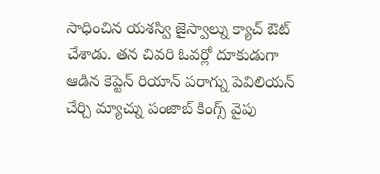సాధించిన యశస్వి జైస్వాల్ను క్యాచ్ ఔట్ చేశాడు. తన చివరి ఓవర్లో దూకుడుగా ఆడిన కెప్టెన్ రియాన్ పరాగ్ను పెవిలియన్ చేర్చి మ్యాచ్ను పంజాబ్ కింగ్స్ వైపు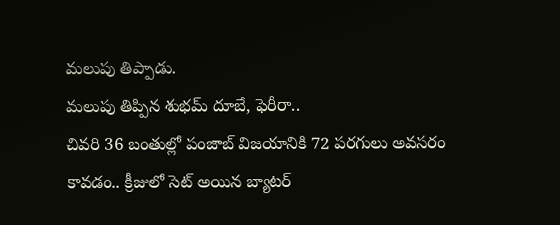మలుపు తిప్పాడు.
మలుపు తిప్పిన శుభమ్ దూబే, ఫెరీరా..
చివరి 36 బంతుల్లో పంజాబ్ విజయానికి 72 పరగులు అవసరం కావడం.. క్రీజులో సెట్ అయిన బ్యాటర్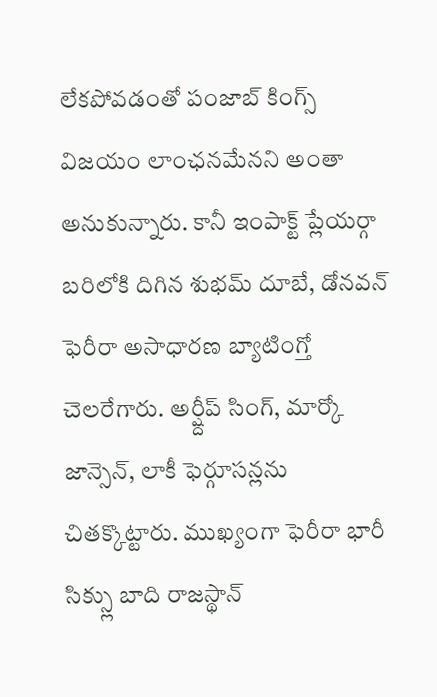లేకపోవడంతో పంజాబ్ కింగ్స్ విజయం లాంఛనమేనని అంతా అనుకున్నారు. కానీ ఇంపాక్ట్ ప్లేయర్గా బరిలోకి దిగిన శుభమ్ దూబే, డోనవన్ ఫెరీరా అసాధారణ బ్యాటింగ్తో చెలరేగారు. అర్ష్దీప్ సింగ్, మార్కో జాన్సెన్, లాకీ ఫెర్గూసన్లను చితక్కొట్టారు. ముఖ్యంగా ఫెరీరా భారీ సిక్స్లు బాది రాజస్థాన్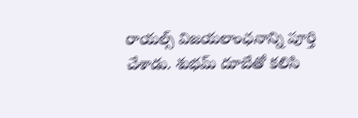రాయల్స్ విజయలాంఛనాన్ని పూర్తి చేశాడు. శుభమ్ దూబేతో కలిసి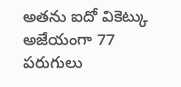అతను ఐదో వికెట్కు అజేయంగా 77 పరుగులు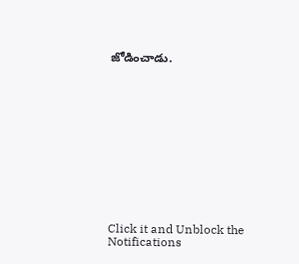జోడించాడు.












Click it and Unblock the Notifications